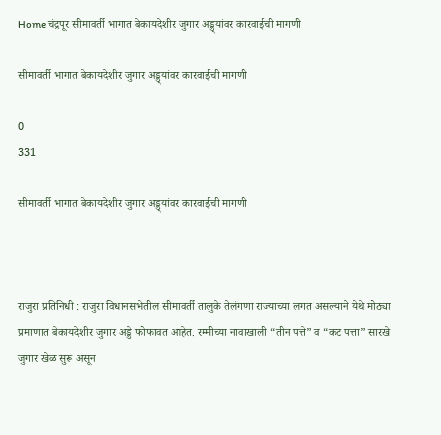Home चंद्रपूर सीमावर्ती भागात बेकायदेशीर जुगार अड्ड्यांवर कारवाईची मागणी

सीमावर्ती भागात बेकायदेशीर जुगार अड्ड्यांवर कारवाईची मागणी

0
331

सीमावर्ती भागात बेकायदेशीर जुगार अड्ड्यांवर कारवाईची मागणी



राजुरा प्रतिनिधी : राजुरा विधानसभेतील सीमावर्ती तालुके तेलंगणा राज्याच्या लगत असल्याने येथे मोठ्या प्रमाणात बेकायदेशीर जुगार अड्डे फोफावत आहेत. रम्मीच्या नावाखाली “तीन पत्ते” व “कट पत्ता” सारखे जुगार खेळ सुरू असून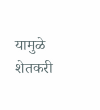यामुळे शेतकरी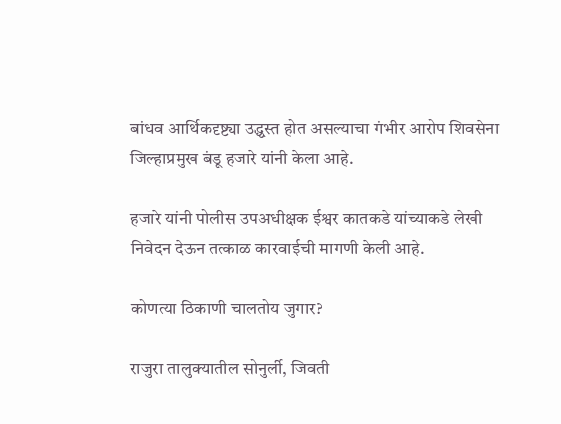बांधव आर्थिकदृष्ट्या उद्ध्वस्त होत असल्याचा गंभीर आरोप शिवसेना जिल्हाप्रमुख बंडू हजारे यांनी केला आहे.

हजारे यांनी पोलीस उपअधीक्षक ईश्वर कातकडे यांच्याकडे लेखी निवेदन देऊन तत्काळ कारवाईची मागणी केली आहे.

कोणत्या ठिकाणी चालतोय जुगार?

राजुरा तालुक्यातील सोनुर्ली, जिवती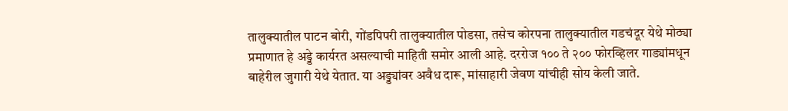तालुक्यातील पाटन बोरी, गोंडपिपरी तालुक्यातील पोडसा, तसेच कोरपना तालुक्यातील गडचंदूर येथे मोठ्या प्रमाणात हे अड्डे कार्यरत असल्याची माहिती समोर आली आहे. दररोज १०० ते २०० फोरव्हिलर गाड्यांमधून बाहेरील जुगारी येथे येतात. या अड्ड्यांवर अवैध दारू, मांसाहारी जेवण यांचीही सोय केली जाते.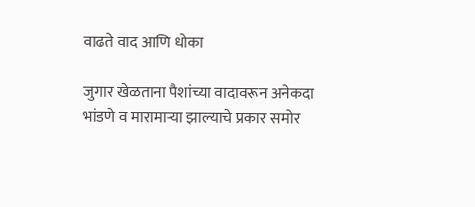वाढते वाद आणि धोका

जुगार खेळताना पैशांच्या वादावरून अनेकदा भांडणे व मारामाऱ्या झाल्याचे प्रकार समोर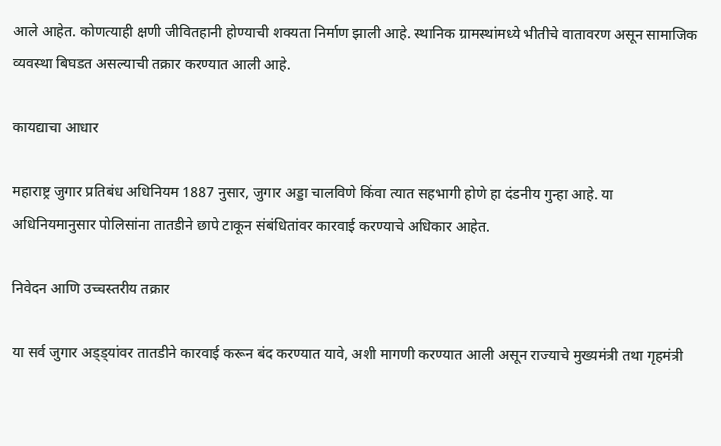आले आहेत. कोणत्याही क्षणी जीवितहानी होण्याची शक्यता निर्माण झाली आहे. स्थानिक ग्रामस्थांमध्ये भीतीचे वातावरण असून सामाजिक व्यवस्था बिघडत असल्याची तक्रार करण्यात आली आहे.

कायद्याचा आधार

महाराष्ट्र जुगार प्रतिबंध अधिनियम 1887 नुसार, जुगार अड्डा चालविणे किंवा त्यात सहभागी होणे हा दंडनीय गुन्हा आहे. या अधिनियमानुसार पोलिसांना तातडीने छापे टाकून संबंधितांवर कारवाई करण्याचे अधिकार आहेत.

निवेदन आणि उच्चस्तरीय तक्रार

या सर्व जुगार अड्ड्यांवर तातडीने कारवाई करून बंद करण्यात यावे, अशी मागणी करण्यात आली असून राज्याचे मुख्यमंत्री तथा गृहमंत्री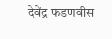देवेंद्र फडणवीस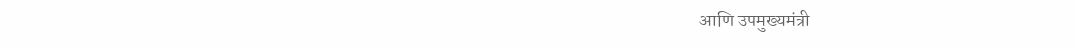आणि उपमुख्यमंत्री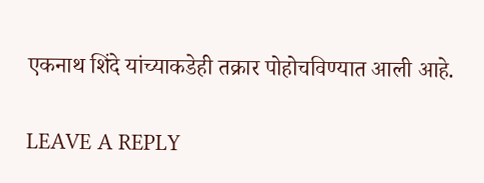एकनाथ शिंदे यांच्याकडेही तक्रार पोहोचविण्यात आली आहे.

LEAVE A REPLY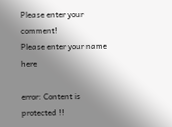Please enter your comment!
Please enter your name here

error: Content is protected !!